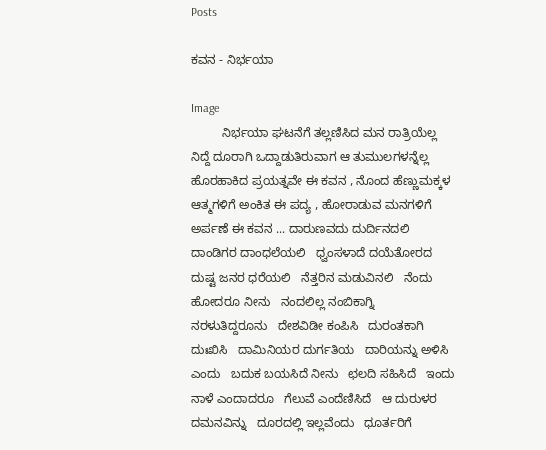Posts

ಕವನ - ನಿರ್ಭಯಾ

Image
         ನಿರ್ಭಯಾ ಘಟನೆಗೆ ತಲ್ಲಣಿಸಿದ ಮನ ರಾತ್ರಿಯೆಲ್ಲ ನಿದ್ದೆ ದೂರಾಗಿ ಒದ್ದಾಡುತಿರುವಾಗ ಆ ತುಮುಲಗಳನ್ನೆಲ್ಲ ಹೊರಹಾಕಿದ ಪ್ರಯತ್ನವೇ ಈ ಕವನ , ನೊಂದ ಹೆಣ್ಣುಮಕ್ಕಳ ಆತ್ಮಗಳಿಗೆ ಅಂಕಿತ ಈ ಪದ್ಯ , ಹೋರಾಡುವ ಮನಗಳಿಗೆ ಅರ್ಪಣೆ ಈ ಕವನ ... ದಾರುಣವದು ದುರ್ದಿನದಲಿ   ದಾಂಡಿಗರ ದಾಂಧಲೆಯಲಿ   ಧ್ವಂಸಳಾದೆ ದಯೆತೋರದ   ದುಷ್ಟ ಜನರ ಧರೆಯಲಿ   ನೆತ್ತರಿನ ಮಡುವಿನಲಿ   ನೆಂದು ಹೋದರೂ ನೀನು   ನಂದಲಿಲ್ಲ ನಂಬಿಕಾಗ್ನಿ   ನರಳುತಿದ್ದರೂನು   ದೇಶವಿಡೀ ಕಂಪಿಸಿ   ದುರಂತಕಾಗಿ ದುಃಖಿಸಿ   ದಾಮಿನಿಯರ ದುರ್ಗತಿಯ   ದಾರಿಯನ್ನು ಅಳಿಸಿ ಎಂದು   ಬದುಕ ಬಯಸಿದೆ ನೀನು   ಛಲದಿ ಸಹಿಸಿದೆ   ಇಂದು ನಾಳೆ ಎಂದಾದರೂ   ಗೆಲುವೆ ಎಂದೆಣಿಸಿದೆ   ಆ ದುರುಳರ ದಮನವಿನ್ನು   ದೂರದಲ್ಲಿ ಇಲ್ಲವೆಂದು   ಧೂರ್ತರಿಗೆ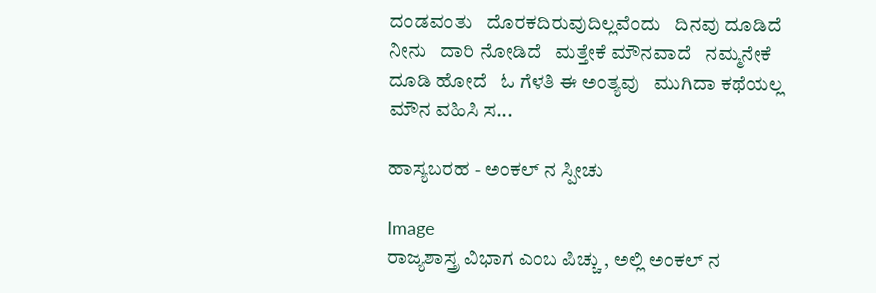ದಂಡವಂತು   ದೊರಕದಿರುವುದಿಲ್ಲವೆಂದು   ದಿನವು ದೂಡಿದೆ ನೀನು   ದಾರಿ ನೋಡಿದೆ   ಮತ್ತೇಕೆ ಮೌನವಾದೆ   ನಮ್ಮನೇಕೆ ದೂಡಿ ಹೋದೆ   ಓ ಗೆಳತಿ ಈ ಅಂತ್ಯವು   ಮುಗಿದಾ ಕಥೆಯಲ್ಲ   ಮೌನ ವಹಿಸಿ ಸ...

ಹಾಸ್ಯಬರಹ - ಅಂಕಲ್ ನ ಸ್ಪೀಚು

Image
ರಾಜ್ಯಶಾಸ್ತ್ರ ವಿಭಾಗ ಎಂಬ ಪಿಚ್ಚು , ಅಲ್ಲಿ ಅಂಕಲ್ ನ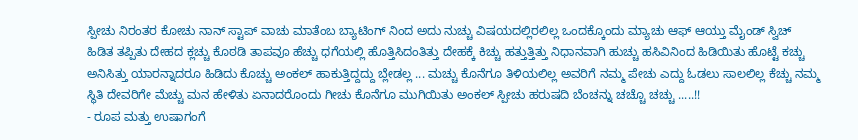ಸ್ಪೀಚು ನಿರಂತರ ಕೋಚು ನಾನ್ ಸ್ಟಾಪ್ ವಾಚು ಮಾತೆಂಬ ಬ್ಯಾಟಿಂಗ್ ನಿಂದ ಅದು ನುಚ್ಚು ವಿಷಯದಲ್ಲಿರಲಿಲ್ಲ ಒಂದಕ್ಕೊಂದು ಮ್ಯಾಚು ಆಫ್ ಆಯ್ತು ಮೈಂಡ್ ಸ್ವಿಚ್ ಹಿಡಿತ ತಪ್ಪಿತು ದೇಹದ ಕ್ಲಚ್ಚು ಕೊಠಡಿ ತಾಪವೂ ಹೆಚ್ಚು ಧಗೆಯಲ್ಲಿ ಹೊತ್ತಿಸಿದಂತಿತ್ತು ದೇಹಕ್ಕೆ ಕಿಚ್ಚು ಹತ್ತುತ್ತಿತ್ತು ನಿಧಾನವಾಗಿ ಹುಚ್ಚು ಹಸಿವಿನಿಂದ ಹಿಡಿಯಿತು ಹೊಟ್ಟೆ ಕಚ್ಚು ಅನಿಸಿತ್ತು ಯಾರನ್ನಾದರೂ ಹಿಡಿದು ಕೊಚ್ಚು ಅಂಕಲ್ ಹಾಕುತ್ತಿದ್ದದ್ದು ಬ್ಲೇಡಲ್ಲ ... ಮಚ್ಚು ಕೊನೆಗೂ ತಿಳಿಯಲಿಲ್ಲ ಅವರಿಗೆ ನಮ್ಮ ಪೇಚು ಎದ್ದು ಓಡಲು ಸಾಲಲಿಲ್ಲ ಕೆಚ್ಚು ನಮ್ಮ ಸ್ಥಿತಿ ದೇವರಿಗೇ ಮೆಚ್ಚು ಮನ ಹೇಳಿತು ಏನಾದರೊಂದು ಗೀಚು ಕೊನೆಗೂ ಮುಗಿಯಿತು ಅಂಕಲ್ ಸ್ಪೀಚು ಹರುಷದಿ ಬೆಂಚನ್ನು ಚಚ್ಚೊ ಚಚ್ಚು .....!!                                        - ರೂಪ ಮತ್ತು ಉಷಾಗಂಗೆ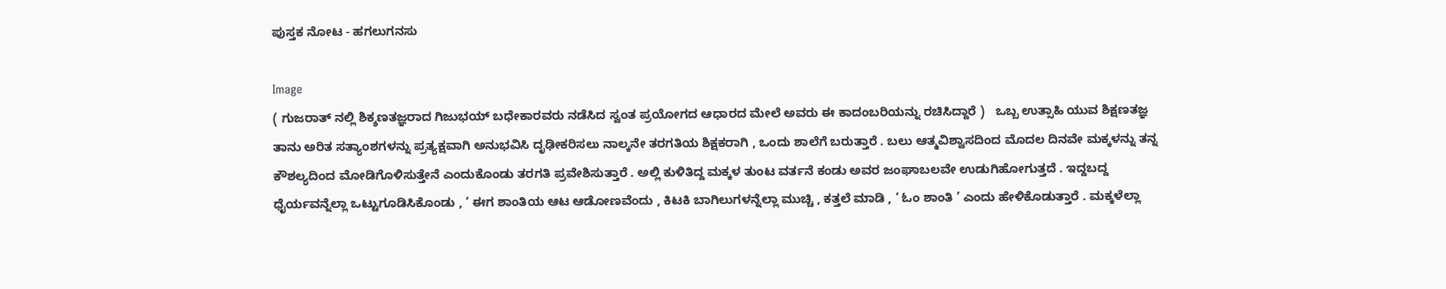ಪುಸ್ತಕ ನೋಟ - ಹಗಲುಗನಸು

Image
( ಗುಜರಾತ್ ನಲ್ಲಿ ಶಿಕ್ಶಣತಜ್ಞರಾದ ಗಿಜುಭಯ್ ಬಧೇಕಾರವರು ನಡೆಸಿದ ಸ್ವಂತ ಪ್ರಯೋಗದ ಆಧಾರದ ಮೇಲೆ ಅವರು ಈ ಕಾದಂಬರಿಯನ್ನು ರಚಿಸಿದ್ದಾರೆ )   ಒಬ್ಬ ಉತ್ಸಾಹಿ ಯುವ ಶಿಕ್ಷಣತಜ್ಞ ತಾನು ಅರಿತ ಸತ್ಯಾಂಶಗಳನ್ನು ಪ್ರತ್ಯಕ್ಷವಾಗಿ ಅನುಭವಿಸಿ ದೃಢೀಕರಿಸಲು ನಾಲ್ಕನೇ ತರಗತಿಯ ಶಿಕ್ಷಕರಾಗಿ , ಒಂದು ಶಾಲೆಗೆ ಬರುತ್ತಾರೆ . ಬಲು ಆತ್ಮವಿಶ್ವಾಸದಿಂದ ಮೊದಲ ದಿನವೇ ಮಕ್ಕಳನ್ನು ತನ್ನ ಕೌಶಲ್ಯದಿಂದ ಮೋಡಿಗೊಳಿಸುತ್ತೇನೆ ಎಂದುಕೊಂಡು ತರಗತಿ ಪ್ರವೇಶಿಸುತ್ತಾರೆ . ಅಲ್ಲಿ ಕುಳಿತಿದ್ದ ಮಕ್ಕಳ ತುಂಟ ವರ್ತನೆ ಕಂಡು ಅವರ ಜಂಘಾಬಲವೇ ಉಡುಗಿಹೋಗುತ್ತದೆ . ಇದ್ದಬದ್ದ ಧೈರ್ಯವನ್ನೆಲ್ಲಾ ಒಟ್ಟುಗೂಡಿಸಿಕೊಂಡು , ‘ ಈಗ ಶಾಂತಿಯ ಆಟ ಆಡೋಣವೆಂದು , ಕಿಟಕಿ ಬಾಗಿಲುಗಳನ್ನೆಲ್ಲಾ ಮುಚ್ಚಿ , ಕತ್ತಲೆ ಮಾಡಿ , ‘ ಓಂ ಶಾಂತಿ ’ ಎಂದು ಹೇಳಿಕೊಡುತ್ತಾರೆ . ಮಕ್ಕಳೆಲ್ಲಾ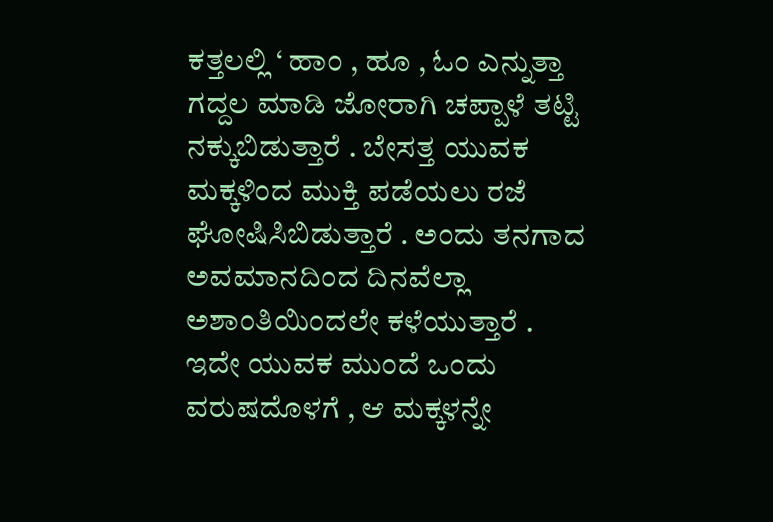ಕತ್ತಲಲ್ಲಿ ‘ ಹಾಂ , ಹೂ , ಓಂ ಎನ್ನುತ್ತಾ ಗದ್ದಲ ಮಾಡಿ ಜೋರಾಗಿ ಚಪ್ಪಾಳೆ ತಟ್ಟಿ ನಕ್ಕುಬಿಡುತ್ತಾರೆ . ಬೇಸತ್ತ ಯುವಕ ಮಕ್ಕಳಿಂದ ಮುಕ್ತಿ ಪಡೆಯಲು ರಜೆ ಘೋಷಿಸಿಬಿಡುತ್ತಾರೆ . ಅಂದು ತನಗಾದ ಅವಮಾನದಿಂದ ದಿನವೆಲ್ಲಾ ಅಶಾಂತಿಯಿಂದಲೇ ಕಳೆಯುತ್ತಾರೆ .  ಇದೇ ಯುವಕ ಮುಂದೆ ಒಂದು ವರುಷದೊಳಗೆ , ಆ ಮಕ್ಕಳನ್ನೇ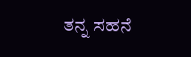ತನ್ನ ಸಹನೆ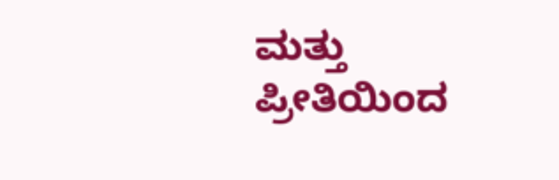ಮತ್ತು ಪ್ರೀತಿಯಿಂದ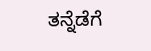ತನ್ನೆಡೆಗೆ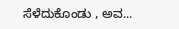ಸೆಳೆದುಕೊಂಡು , ಅವ...